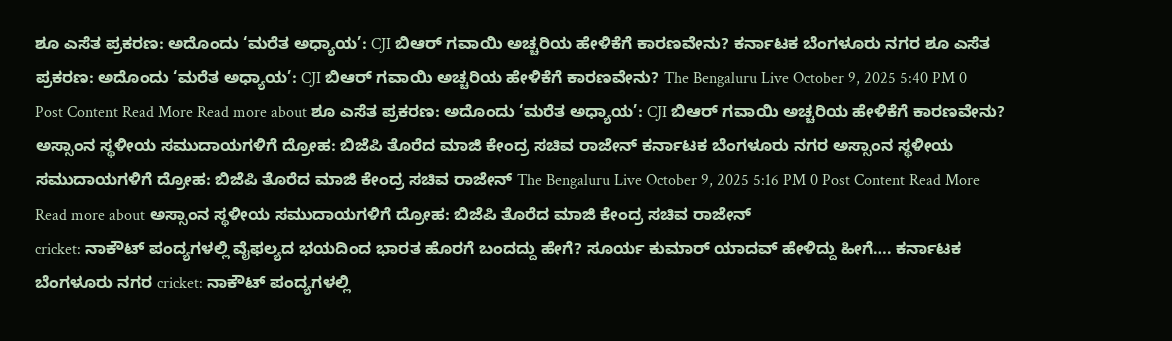ಶೂ ಎಸೆತ ಪ್ರಕರಣ: ಅದೊಂದು ‘ಮರೆತ ಅಧ್ಯಾಯ’: CJI ಬಿಆರ್ ಗವಾಯಿ ಅಚ್ಚರಿಯ ಹೇಳಿಕೆಗೆ ಕಾರಣವೇನು? ಕರ್ನಾಟಕ ಬೆಂಗಳೂರು ನಗರ ಶೂ ಎಸೆತ ಪ್ರಕರಣ: ಅದೊಂದು ‘ಮರೆತ ಅಧ್ಯಾಯ’: CJI ಬಿಆರ್ ಗವಾಯಿ ಅಚ್ಚರಿಯ ಹೇಳಿಕೆಗೆ ಕಾರಣವೇನು? The Bengaluru Live October 9, 2025 5:40 PM 0 Post Content Read More Read more about ಶೂ ಎಸೆತ ಪ್ರಕರಣ: ಅದೊಂದು ‘ಮರೆತ ಅಧ್ಯಾಯ’: CJI ಬಿಆರ್ ಗವಾಯಿ ಅಚ್ಚರಿಯ ಹೇಳಿಕೆಗೆ ಕಾರಣವೇನು?
ಅಸ್ಸಾಂನ ಸ್ಥಳೀಯ ಸಮುದಾಯಗಳಿಗೆ ದ್ರೋಹ: ಬಿಜೆಪಿ ತೊರೆದ ಮಾಜಿ ಕೇಂದ್ರ ಸಚಿವ ರಾಜೇನ್ ಕರ್ನಾಟಕ ಬೆಂಗಳೂರು ನಗರ ಅಸ್ಸಾಂನ ಸ್ಥಳೀಯ ಸಮುದಾಯಗಳಿಗೆ ದ್ರೋಹ: ಬಿಜೆಪಿ ತೊರೆದ ಮಾಜಿ ಕೇಂದ್ರ ಸಚಿವ ರಾಜೇನ್ The Bengaluru Live October 9, 2025 5:16 PM 0 Post Content Read More Read more about ಅಸ್ಸಾಂನ ಸ್ಥಳೀಯ ಸಮುದಾಯಗಳಿಗೆ ದ್ರೋಹ: ಬಿಜೆಪಿ ತೊರೆದ ಮಾಜಿ ಕೇಂದ್ರ ಸಚಿವ ರಾಜೇನ್
cricket: ನಾಕೌಟ್ ಪಂದ್ಯಗಳಲ್ಲಿ ವೈಫಲ್ಯದ ಭಯದಿಂದ ಭಾರತ ಹೊರಗೆ ಬಂದದ್ದು ಹೇಗೆ? ಸೂರ್ಯ ಕುಮಾರ್ ಯಾದವ್ ಹೇಳಿದ್ದು ಹೀಗೆ…. ಕರ್ನಾಟಕ ಬೆಂಗಳೂರು ನಗರ cricket: ನಾಕೌಟ್ ಪಂದ್ಯಗಳಲ್ಲಿ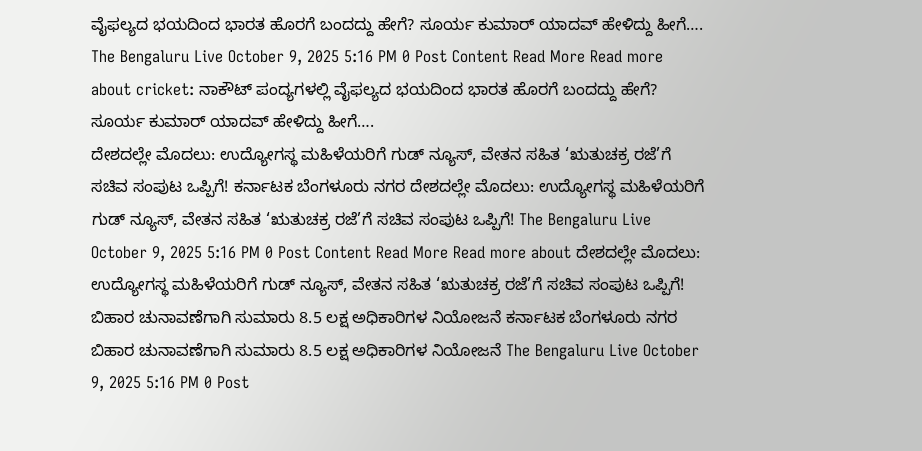ವೈಫಲ್ಯದ ಭಯದಿಂದ ಭಾರತ ಹೊರಗೆ ಬಂದದ್ದು ಹೇಗೆ? ಸೂರ್ಯ ಕುಮಾರ್ ಯಾದವ್ ಹೇಳಿದ್ದು ಹೀಗೆ…. The Bengaluru Live October 9, 2025 5:16 PM 0 Post Content Read More Read more about cricket: ನಾಕೌಟ್ ಪಂದ್ಯಗಳಲ್ಲಿ ವೈಫಲ್ಯದ ಭಯದಿಂದ ಭಾರತ ಹೊರಗೆ ಬಂದದ್ದು ಹೇಗೆ? ಸೂರ್ಯ ಕುಮಾರ್ ಯಾದವ್ ಹೇಳಿದ್ದು ಹೀಗೆ….
ದೇಶದಲ್ಲೇ ಮೊದಲು: ಉದ್ಯೋಗಸ್ಥ ಮಹಿಳೆಯರಿಗೆ ಗುಡ್ ನ್ಯೂಸ್, ವೇತನ ಸಹಿತ ‘ಋತುಚಕ್ರ ರಜೆ’ಗೆ ಸಚಿವ ಸಂಪುಟ ಒಪ್ಪಿಗೆ! ಕರ್ನಾಟಕ ಬೆಂಗಳೂರು ನಗರ ದೇಶದಲ್ಲೇ ಮೊದಲು: ಉದ್ಯೋಗಸ್ಥ ಮಹಿಳೆಯರಿಗೆ ಗುಡ್ ನ್ಯೂಸ್, ವೇತನ ಸಹಿತ ‘ಋತುಚಕ್ರ ರಜೆ’ಗೆ ಸಚಿವ ಸಂಪುಟ ಒಪ್ಪಿಗೆ! The Bengaluru Live October 9, 2025 5:16 PM 0 Post Content Read More Read more about ದೇಶದಲ್ಲೇ ಮೊದಲು: ಉದ್ಯೋಗಸ್ಥ ಮಹಿಳೆಯರಿಗೆ ಗುಡ್ ನ್ಯೂಸ್, ವೇತನ ಸಹಿತ ‘ಋತುಚಕ್ರ ರಜೆ’ಗೆ ಸಚಿವ ಸಂಪುಟ ಒಪ್ಪಿಗೆ!
ಬಿಹಾರ ಚುನಾವಣೆಗಾಗಿ ಸುಮಾರು 8.5 ಲಕ್ಷ ಅಧಿಕಾರಿಗಳ ನಿಯೋಜನೆ ಕರ್ನಾಟಕ ಬೆಂಗಳೂರು ನಗರ ಬಿಹಾರ ಚುನಾವಣೆಗಾಗಿ ಸುಮಾರು 8.5 ಲಕ್ಷ ಅಧಿಕಾರಿಗಳ ನಿಯೋಜನೆ The Bengaluru Live October 9, 2025 5:16 PM 0 Post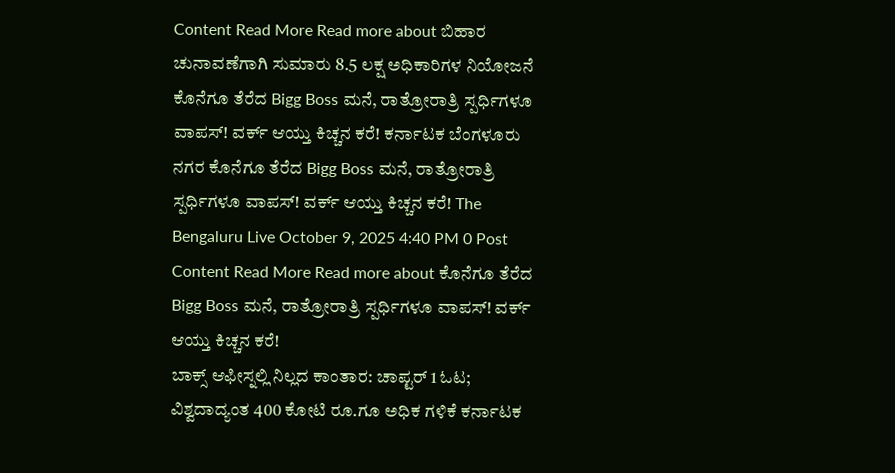Content Read More Read more about ಬಿಹಾರ ಚುನಾವಣೆಗಾಗಿ ಸುಮಾರು 8.5 ಲಕ್ಷ ಅಧಿಕಾರಿಗಳ ನಿಯೋಜನೆ
ಕೊನೆಗೂ ತೆರೆದ Bigg Boss ಮನೆ, ರಾತ್ರೋರಾತ್ರಿ ಸ್ಪರ್ಧಿಗಳೂ ವಾಪಸ್! ವರ್ಕ್ ಆಯ್ತು ಕಿಚ್ಚನ ಕರೆ! ಕರ್ನಾಟಕ ಬೆಂಗಳೂರು ನಗರ ಕೊನೆಗೂ ತೆರೆದ Bigg Boss ಮನೆ, ರಾತ್ರೋರಾತ್ರಿ ಸ್ಪರ್ಧಿಗಳೂ ವಾಪಸ್! ವರ್ಕ್ ಆಯ್ತು ಕಿಚ್ಚನ ಕರೆ! The Bengaluru Live October 9, 2025 4:40 PM 0 Post Content Read More Read more about ಕೊನೆಗೂ ತೆರೆದ Bigg Boss ಮನೆ, ರಾತ್ರೋರಾತ್ರಿ ಸ್ಪರ್ಧಿಗಳೂ ವಾಪಸ್! ವರ್ಕ್ ಆಯ್ತು ಕಿಚ್ಚನ ಕರೆ!
ಬಾಕ್ಸ್ ಆಫೀಸ್ನಲ್ಲಿ ನಿಲ್ಲದ ಕಾಂತಾರ: ಚಾಪ್ಟರ್ 1 ಓಟ; ವಿಶ್ವದಾದ್ಯಂತ 400 ಕೋಟಿ ರೂ.ಗೂ ಅಧಿಕ ಗಳಿಕೆ ಕರ್ನಾಟಕ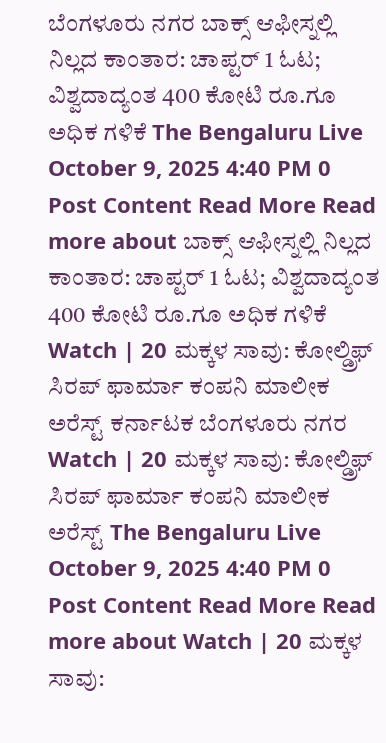ಬೆಂಗಳೂರು ನಗರ ಬಾಕ್ಸ್ ಆಫೀಸ್ನಲ್ಲಿ ನಿಲ್ಲದ ಕಾಂತಾರ: ಚಾಪ್ಟರ್ 1 ಓಟ; ವಿಶ್ವದಾದ್ಯಂತ 400 ಕೋಟಿ ರೂ.ಗೂ ಅಧಿಕ ಗಳಿಕೆ The Bengaluru Live October 9, 2025 4:40 PM 0 Post Content Read More Read more about ಬಾಕ್ಸ್ ಆಫೀಸ್ನಲ್ಲಿ ನಿಲ್ಲದ ಕಾಂತಾರ: ಚಾಪ್ಟರ್ 1 ಓಟ; ವಿಶ್ವದಾದ್ಯಂತ 400 ಕೋಟಿ ರೂ.ಗೂ ಅಧಿಕ ಗಳಿಕೆ
Watch | 20 ಮಕ್ಕಳ ಸಾವು: ಕೋಲ್ಡ್ರಿಫ್ ಸಿರಪ್ ಫಾರ್ಮಾ ಕಂಪನಿ ಮಾಲೀಕ ಅರೆಸ್ಟ್ ಕರ್ನಾಟಕ ಬೆಂಗಳೂರು ನಗರ Watch | 20 ಮಕ್ಕಳ ಸಾವು: ಕೋಲ್ಡ್ರಿಫ್ ಸಿರಪ್ ಫಾರ್ಮಾ ಕಂಪನಿ ಮಾಲೀಕ ಅರೆಸ್ಟ್ The Bengaluru Live October 9, 2025 4:40 PM 0 Post Content Read More Read more about Watch | 20 ಮಕ್ಕಳ ಸಾವು: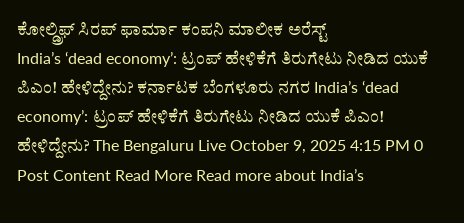ಕೋಲ್ಡ್ರಿಫ್ ಸಿರಪ್ ಫಾರ್ಮಾ ಕಂಪನಿ ಮಾಲೀಕ ಅರೆಸ್ಟ್
India’s ‘dead economy’: ಟ್ರಂಪ್ ಹೇಳಿಕೆಗೆ ತಿರುಗೇಟು ನೀಡಿದ ಯುಕೆ ಪಿಎಂ! ಹೇಳಿದ್ದೇನು? ಕರ್ನಾಟಕ ಬೆಂಗಳೂರು ನಗರ India’s ‘dead economy’: ಟ್ರಂಪ್ ಹೇಳಿಕೆಗೆ ತಿರುಗೇಟು ನೀಡಿದ ಯುಕೆ ಪಿಎಂ! ಹೇಳಿದ್ದೇನು? The Bengaluru Live October 9, 2025 4:15 PM 0 Post Content Read More Read more about India’s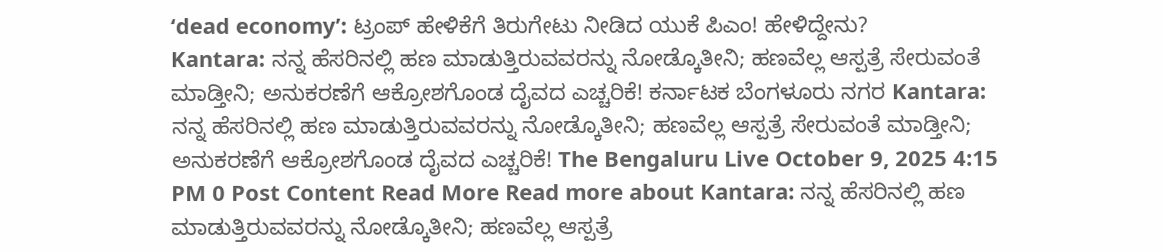‘dead economy’: ಟ್ರಂಪ್ ಹೇಳಿಕೆಗೆ ತಿರುಗೇಟು ನೀಡಿದ ಯುಕೆ ಪಿಎಂ! ಹೇಳಿದ್ದೇನು?
Kantara: ನನ್ನ ಹೆಸರಿನಲ್ಲಿ ಹಣ ಮಾಡುತ್ತಿರುವವರನ್ನು ನೋಡ್ಕೊತೀನಿ; ಹಣವೆಲ್ಲ ಆಸ್ಪತ್ರೆ ಸೇರುವಂತೆ ಮಾಡ್ತೀನಿ; ಅನುಕರಣೆಗೆ ಆಕ್ರೋಶಗೊಂಡ ದೈವದ ಎಚ್ಚರಿಕೆ! ಕರ್ನಾಟಕ ಬೆಂಗಳೂರು ನಗರ Kantara: ನನ್ನ ಹೆಸರಿನಲ್ಲಿ ಹಣ ಮಾಡುತ್ತಿರುವವರನ್ನು ನೋಡ್ಕೊತೀನಿ; ಹಣವೆಲ್ಲ ಆಸ್ಪತ್ರೆ ಸೇರುವಂತೆ ಮಾಡ್ತೀನಿ; ಅನುಕರಣೆಗೆ ಆಕ್ರೋಶಗೊಂಡ ದೈವದ ಎಚ್ಚರಿಕೆ! The Bengaluru Live October 9, 2025 4:15 PM 0 Post Content Read More Read more about Kantara: ನನ್ನ ಹೆಸರಿನಲ್ಲಿ ಹಣ ಮಾಡುತ್ತಿರುವವರನ್ನು ನೋಡ್ಕೊತೀನಿ; ಹಣವೆಲ್ಲ ಆಸ್ಪತ್ರೆ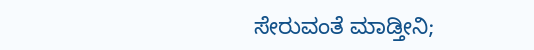ಸೇರುವಂತೆ ಮಾಡ್ತೀನಿ;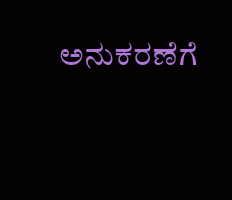ಅನುಕರಣೆಗೆ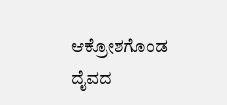ಆಕ್ರೋಶಗೊಂಡ ದೈವದ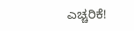ಎಚ್ಚರಿಕೆ!